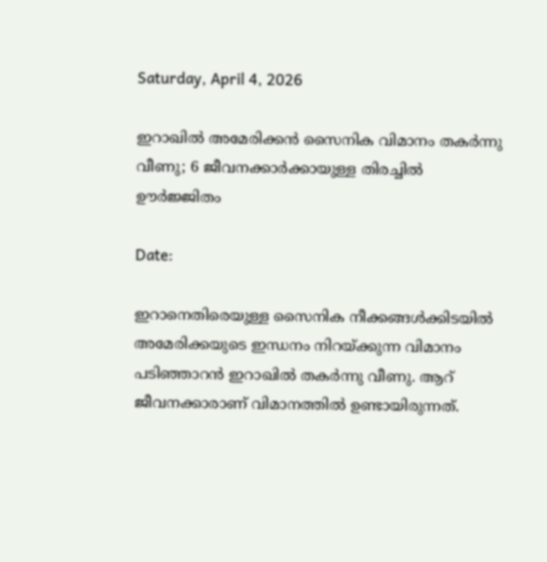Saturday, April 4, 2026

ഇറാഖിൽ അമേരിക്കൻ സൈനിക വിമാനം തകർന്നു വീണു; 6 ജീവനക്കാർക്കായുള്ള തിരച്ചിൽ ഊർജ്ജിതം

Date:

ഇറാനെതിരെയുള്ള സൈനിക നീക്കങ്ങൾക്കിടയിൽ അമേരിക്കയുടെ ഇന്ധനം നിറയ്ക്കുന്ന വിമാനം  പടിഞ്ഞാറൻ ഇറാഖിൽ തകർന്നു വീണു. ആറ് ജീവനക്കാരാണ് വിമാനത്തിൽ ഉണ്ടായിരുന്നത്.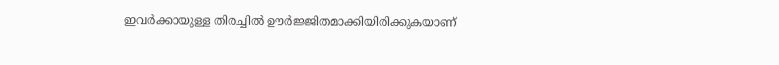ഇവർക്കായുള്ള തിരച്ചിൽ ഊർജ്ജിതമാക്കിയിരിക്കുകയാണ്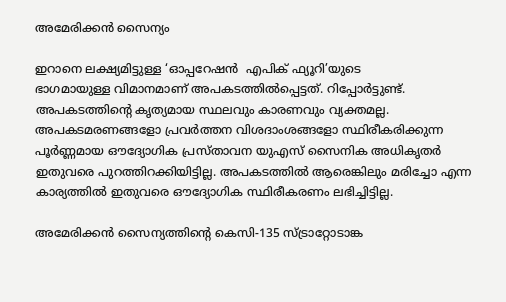അമേരിക്കൻ സൈന്യം

ഇറാനെ ലക്ഷ്യമിട്ടുള്ള ‘ഓപ്പറേഷൻ  എപിക് ഫ്യൂറി’യുടെ
ഭാഗമായുള്ള വിമാനമാണ് അപകടത്തിൽപ്പെട്ടത്. റിപ്പോർട്ടുണ്ട്. അപകടത്തിന്റെ കൃത്യമായ സ്ഥലവും കാരണവും വ്യക്തമല്ല. അപകടമരണങ്ങളോ പ്രവർത്തന വിശദാംശങ്ങളോ സ്ഥിരീകരിക്കുന്ന പൂർണ്ണമായ ഔദ്യോഗിക പ്രസ്താവന യുഎസ് സൈനിക അധികൃതർ ഇതുവരെ പുറത്തിറക്കിയിട്ടില്ല. അപകടത്തിൽ ആരെങ്കിലും മരിച്ചോ എന്ന കാര്യത്തിൽ ഇതുവരെ ഔദ്യോഗിക സ്ഥിരീകരണം ലഭിച്ചിട്ടില്ല.

അമേരിക്കൻ സൈന്യത്തിൻ്റെ കെസി-135 സ്ട്രാറ്റോടാങ്ക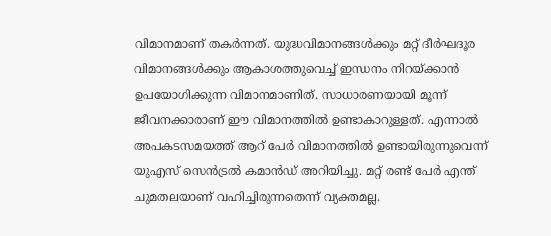വിമാനമാണ് തകർന്നത്. യുദ്ധവിമാനങ്ങൾക്കും മറ്റ് ദീർഘദൂര വിമാനങ്ങൾക്കും ആകാശത്തുവെച്ച് ഇന്ധനം നിറയ്ക്കാൻ ഉപയോഗിക്കുന്ന വിമാനമാണിത്. സാധാരണയായി മൂന്ന് ജീവനക്കാരാണ് ഈ വിമാനത്തിൽ ഉണ്ടാകാറുള്ളത്. എന്നാൽ അപകടസമയത്ത് ആറ് പേർ വിമാനത്തിൽ ഉണ്ടായിരുന്നുവെന്ന് യുഎസ് സെൻട്രൽ കമാൻഡ് അറിയിച്ചു. മറ്റ് രണ്ട് പേർ എന്ത് ചുമതലയാണ് വഹിച്ചിരുന്നതെന്ന് വ്യക്തമല്ല.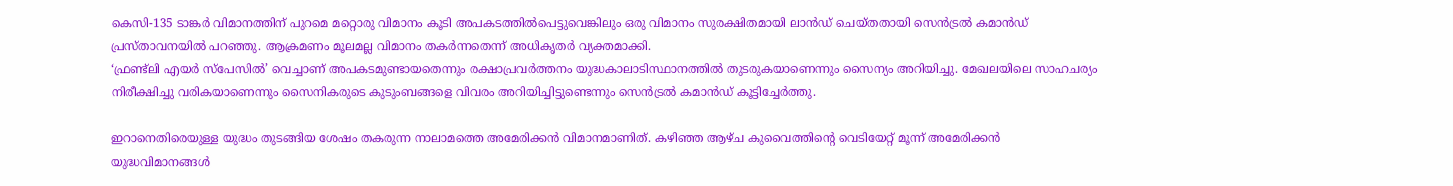കെസി-135 ടാങ്കർ വിമാനത്തിന് പുറമെ മറ്റൊരു വിമാനം കൂടി അപകടത്തിൽപെട്ടുവെങ്കിലും ഒരു വിമാനം സുരക്ഷിതമായി ലാൻഡ് ചെയ്തതായി സെൻട്രൽ കമാൻഡ് പ്രസ്താവനയിൽ പറഞ്ഞു. ആക്രമണം മൂലമല്ല വിമാനം തകർന്നതെന്ന് അധികൃതർ വ്യക്തമാക്കി.
‘ഫ്രണ്ട്‌ലി എയർ സ്‌പേസിൽ’ വെച്ചാണ് അപകടമുണ്ടായതെന്നും രക്ഷാപ്രവർത്തനം യുദ്ധകാലാടിസ്ഥാനത്തിൽ തുടരുകയാണെന്നും സൈന്യം അറിയിച്ചു. മേഖലയിലെ സാഹചര്യം നിരീക്ഷിച്ചു വരികയാണെന്നും സൈനികരുടെ കുടുംബങ്ങളെ വിവരം അറിയിച്ചിട്ടുണ്ടെന്നും സെൻട്രൽ കമാൻഡ് കൂട്ടിച്ചേർത്തു.

ഇറാനെതിരെയുള്ള യുദ്ധം തുടങ്ങിയ ശേഷം തകരുന്ന നാലാമത്തെ അമേരിക്കൻ വിമാനമാണിത്. കഴിഞ്ഞ ആഴ്ച കുവൈത്തിന്റെ വെടിയേറ്റ് മൂന്ന് അമേരിക്കൻ യുദ്ധവിമാനങ്ങൾ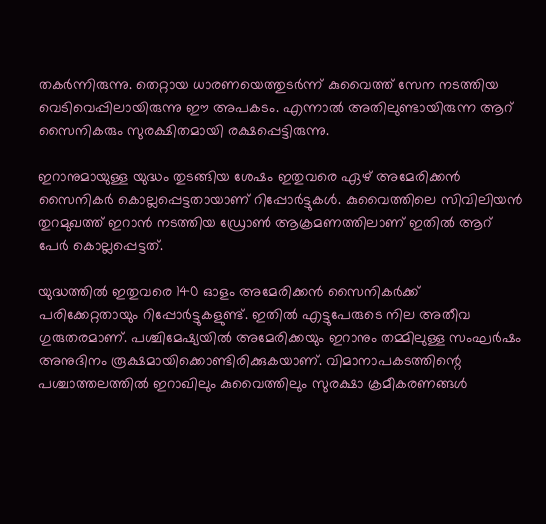തകർന്നിരുന്നു. തെറ്റായ ധാരണയെത്തുടർന്ന് കുവൈത്ത് സേന നടത്തിയ വെടിവെപ്പിലായിരുന്നു ഈ അപകടം. എന്നാൽ അതിലുണ്ടായിരുന്ന ആറ് സൈനികരും സുരക്ഷിതമായി രക്ഷപ്പെട്ടിരുന്നു.

ഇറാനുമായുള്ള യുദ്ധം തുടങ്ങിയ ശേഷം ഇതുവരെ ഏഴ് അമേരിക്കൻ സൈനികർ കൊല്ലപ്പെട്ടതായാണ് റിപ്പോർട്ടുകൾ. കുവൈത്തിലെ സിവിലിയൻ തുറമുഖത്ത് ഇറാൻ നടത്തിയ ഡ്രോൺ ആക്രമണത്തിലാണ് ഇതിൽ ആറ് പേർ കൊല്ലപ്പെട്ടത്.

യുദ്ധത്തിൽ ഇതുവരെ 140 ഓളം അമേരിക്കൻ സൈനികർക്ക് പരിക്കേറ്റതായും റിപ്പോർട്ടുകളുണ്ട്. ഇതിൽ എട്ടുപേരുടെ നില അതീവ ഗുരുതരമാണ്. പശ്ചിമേഷ്യയിൽ അമേരിക്കയും ഇറാനും തമ്മിലുള്ള സംഘർഷം അനുദിനം രൂക്ഷമായിക്കൊണ്ടിരിക്കുകയാണ്. വിമാനാപകടത്തിന്റെ പശ്ചാത്തലത്തിൽ ഇറാഖിലും കുവൈത്തിലും സുരക്ഷാ ക്രമീകരണങ്ങൾ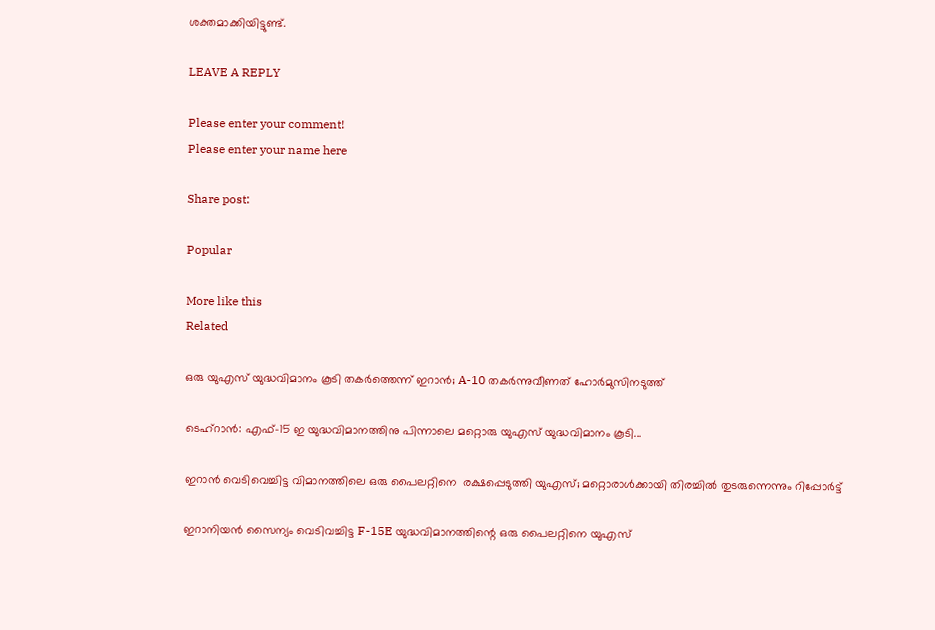ശക്തമാക്കിയിട്ടുണ്ട്.

LEAVE A REPLY

Please enter your comment!
Please enter your name here

Share post:

Popular

More like this
Related

ഒരു യുഎസ് യുദ്ധവിമാനം കൂടി തകർത്തെന്ന് ഇറാൻ; A-10 തകർന്നുവീണത് ഹോർമുസിനടുത്ത്

ടെഹ്‌റാൻ: എഫ്-15 ഇ യുദ്ധവിമാനത്തിനു പിന്നാലെ മറ്റൊരു യുഎസ് യുദ്ധവിമാനം കൂടി...

ഇറാൻ വെടിവെച്ചിട്ട വിമാനത്തിലെ ഒരു പൈലറ്റിനെ  രക്ഷപ്പെടുത്തി യുഎസ്; മറ്റൊരാൾക്കായി തിരച്ചിൽ തുടരുന്നെന്നും റിപ്പോർട്ട്

ഇറാനിയൻ സൈന്യം വെടിവച്ചിട്ട F-15E യുദ്ധവിമാനത്തിന്റെ ഒരു പൈലറ്റിനെ യുഎസ്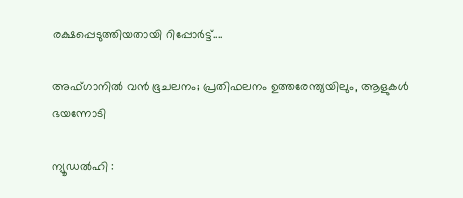രക്ഷപ്പെടുത്തിയതായി റിപ്പോർട്ട്....

അഫ്ഗാനിൽ വൻ ഭൂചലനം; പ്രതിഫലനം ഉത്തരേന്ത്യയിലും, ആളുകൾ ഭയന്നോടി

ന്യൂഡൽഹി :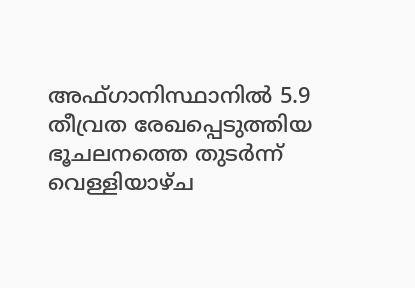അഫ്ഗാനിസ്ഥാനിൽ 5.9 തീവ്രത രേഖപ്പെടുത്തിയ ഭൂചലനത്തെ തുടർന്ന് വെള്ളിയാഴ്ച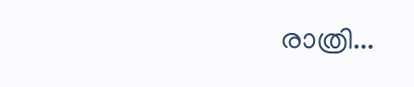രാത്രി...